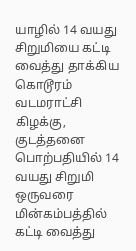யாழில் 14 வயது சிறுமியை கட்டி வைத்து தாக்கிய கொடூரம்
வடமராட்சி கிழக்கு, குடத்தனை பொற்பதியில் 14 வயது சிறுமி ஒருவரை மின்கம்பத்தில் கட்டி வைத்து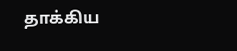தாக்கிய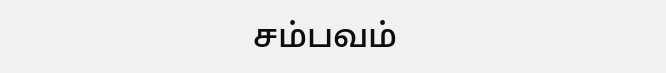சம்பவம்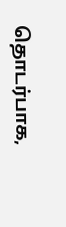தொடர்பாக,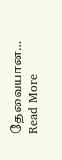தேவையான…
Read More